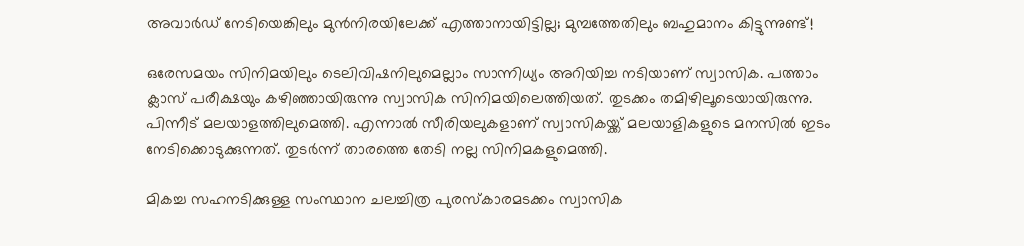അവാര്‍ഡ് നേടിയെങ്കിലും മുന്‍നിരയിലേക്ക് എത്താനായിട്ടില്ല; മുമ്പത്തേതിലും ബഹുമാനം കിട്ടുന്നുണ്ട്!

ഒരേസമയം സിനിമയിലും ടെലിവിഷനിലുമെല്ലാം സാന്നിധ്യം അറിയിച്ച നടിയാണ് സ്വാസിക. പത്താം ക്ലാസ് പരീക്ഷയും കഴിഞ്ഞായിരുന്നു സ്വാസിക സിനിമയിലെത്തിയത്. തുടക്കം തമിഴിലൂടെയായിരുന്നു. പിന്നീട് മലയാളത്തിലുമെത്തി. എന്നാല്‍ സീരിയലുകളാണ് സ്വാസികയ്ക്ക് മലയാളികളുടെ മനസില്‍ ഇടം നേടിക്കൊടുക്കുന്നത്. തുടര്‍ന്ന് താരത്തെ തേടി നല്ല സിനിമകളുമെത്തി.

മികച്ച സഹനടിക്കുള്ള സംസ്ഥാന ചലച്ചിത്ര പുരസ്‌കാരമടക്കം സ്വാസിക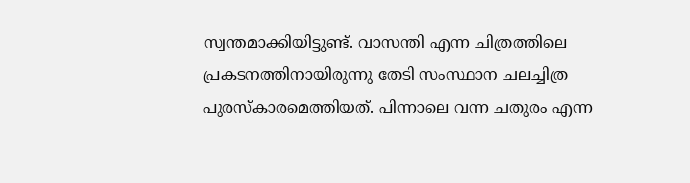സ്വന്തമാക്കിയിട്ടുണ്ട്. വാസന്തി എന്ന ചിത്രത്തിലെ പ്രകടനത്തിനായിരുന്നു തേടി സംസ്ഥാന ചലച്ചിത്ര പുരസ്‌കാരമെത്തിയത്. പിന്നാലെ വന്ന ചതുരം എന്ന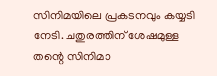സിനിമയിലെ പ്രകടനവും കയ്യടി നേടി. ചതുരത്തിന് ശേഷമുള്ള തന്റെ സിനിമാ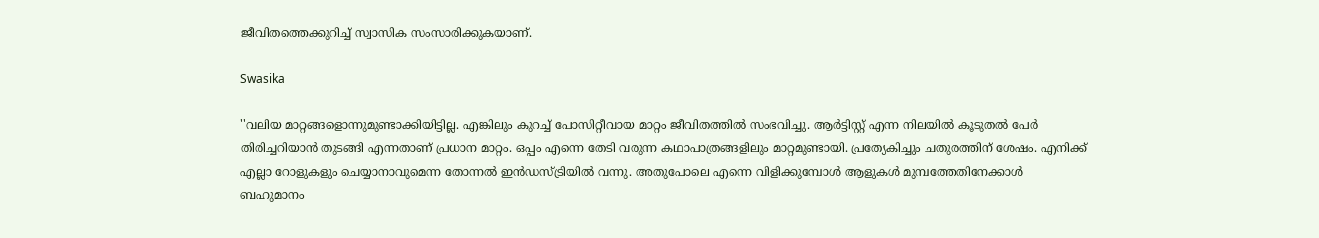ജീവിതത്തെക്കുറിച്ച് സ്വാസിക സംസാരിക്കുകയാണ്.

Swasika

''വലിയ മാറ്റങ്ങളൊന്നുമുണ്ടാക്കിയിട്ടില്ല. എങ്കിലും കുറച്ച് പോസിറ്റീവായ മാറ്റം ജീവിതത്തില്‍ സംഭവിച്ചു. ആര്‍ട്ടിസ്റ്റ് എന്ന നിലയില്‍ കൂടുതല്‍ പേര്‍ തിരിച്ചറിയാന്‍ തുടങ്ങി എന്നതാണ് പ്രധാന മാറ്റം. ഒപ്പം എന്നെ തേടി വരുന്ന കഥാപാത്രങ്ങളിലും മാറ്റമുണ്ടായി. പ്രത്യേകിച്ചും ചതുരത്തിന് ശേഷം. എനിക്ക് എല്ലാ റോളുകളും ചെയ്യാനാവുമെന്ന തോന്നല്‍ ഇന്‍ഡസ്ട്രിയില്‍ വന്നു. അതുപോലെ എന്നെ വിളിക്കുമ്പോള്‍ ആളുകള്‍ മുമ്പത്തേതിനേക്കാള്‍ ബഹുമാനം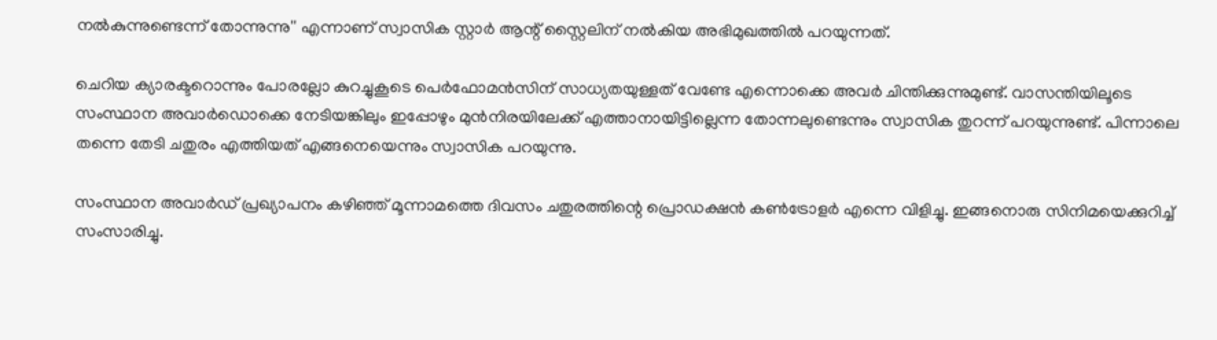നല്‍കുന്നുണ്ടെന്ന് തോന്നുന്നു'' എന്നാണ് സ്വാസിക സ്റ്റാര്‍ ആന്റ് സ്റ്റൈലിന് നല്‍കിയ അഭിമുഖത്തില്‍ പറയുന്നത്.

ചെറിയ ക്യാരക്ടറൊന്നും പോരല്ലോ കുറച്ചുകൂടെ പെര്‍ഫോമന്‍സിന് സാധ്യതയുള്ളത് വേണ്ടേ എന്നൊക്കെ അവര്‍ ചിന്തിക്കുന്നുമുണ്ട്. വാസന്തിയിലൂടെ സംസ്ഥാന അവാര്‍ഡൊക്കെ നേടിയങ്കിലും ഇപ്പോഴും മുന്‍നിരയിലേക്ക് എത്താനായിട്ടില്ലെന്ന തോന്നലുണ്ടെന്നും സ്വാസിക തുറന്ന് പറയുന്നുണ്ട്. പിന്നാലെ തന്നെ തേടി ചതുരം എത്തിയത് എങ്ങനെയെന്നും സ്വാസിക പറയുന്നു.

സംസ്ഥാന അവാര്‍ഡ് പ്രഖ്യാപനം കഴിഞ്ഞ് മൂന്നാമത്തെ ദിവസം ചതുരത്തിന്റെ പ്രൊഡക്ഷന്‍ കണ്‍ട്രോളര്‍ എന്നെ വിളിച്ചു. ഇങ്ങനൊരു സിനിമയെക്കുറിച്ച് സംസാരിച്ചു.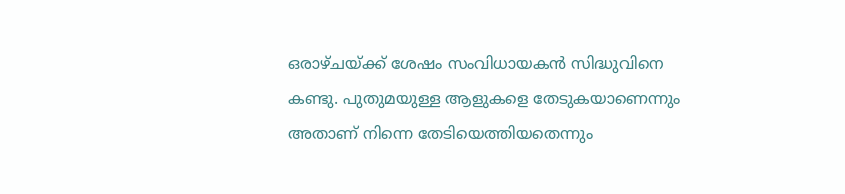ഒരാഴ്ചയ്ക്ക് ശേഷം സംവിധായകന്‍ സിദ്ധുവിനെ കണ്ടു. പുതുമയുള്ള ആളുകളെ തേടുകയാണെന്നും അതാണ് നിന്നെ തേടിയെത്തിയതെന്നും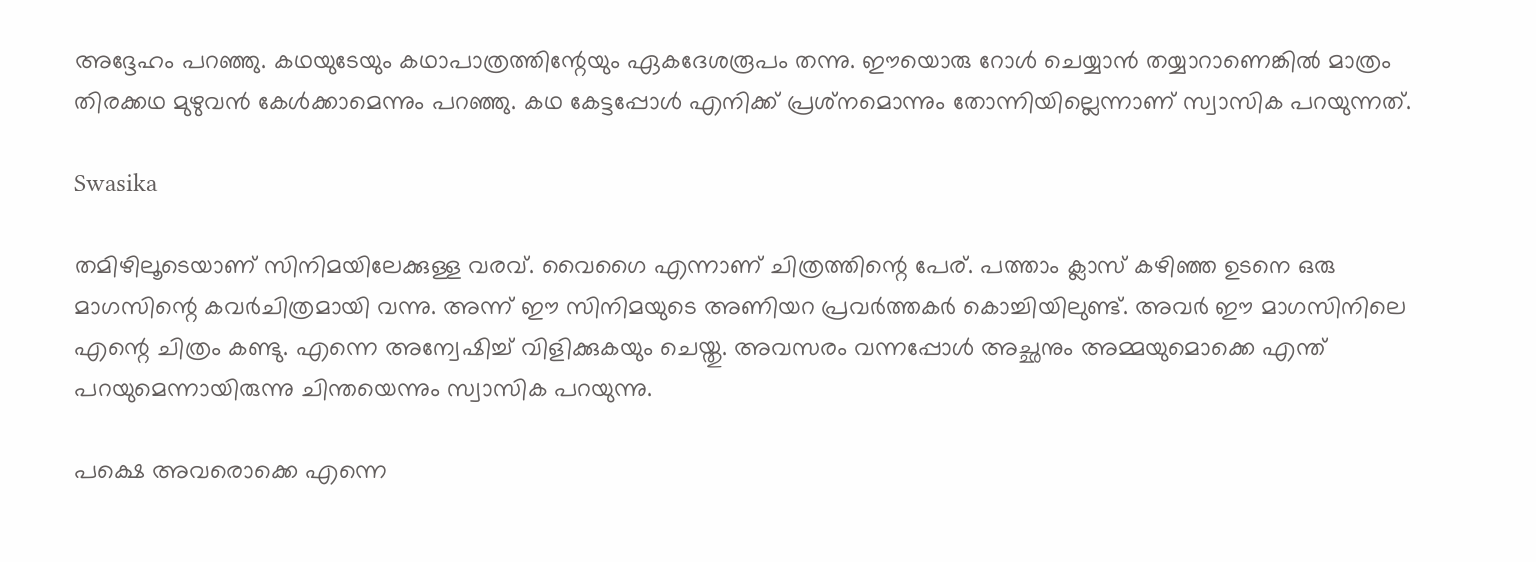അദ്ദേഹം പറഞ്ഞു. കഥയുടേയും കഥാപാത്രത്തിന്റേയും ഏകദേശരൂപം തന്നു. ഈയൊരു റോള്‍ ചെയ്യാന്‍ തയ്യാറാണെങ്കില്‍ മാത്രം തിരക്കഥ മുഴുവന്‍ കേള്‍ക്കാമെന്നും പറഞ്ഞു. കഥ കേട്ടപ്പോള്‍ എനിക്ക് പ്രശ്‌നമൊന്നും തോന്നിയില്ലെന്നാണ് സ്വാസിക പറയുന്നത്.

Swasika

തമിഴിലൂടെയാണ് സിനിമയിലേക്കുള്ള വരവ്. വൈഗൈ എന്നാണ് ചിത്രത്തിന്റെ പേര്. പത്താം ക്ലാസ് കഴിഞ്ഞ ഉടനെ ഒരു മാഗസിന്റെ കവര്‍ചിത്രമായി വന്നു. അന്ന് ഈ സിനിമയുടെ അണിയറ പ്രവര്‍ത്തകര്‍ കൊച്ചിയിലുണ്ട്. അവര്‍ ഈ മാഗസിനിലെ എന്റെ ചിത്രം കണ്ടു. എന്നെ അന്വേഷിച്ച് വിളിക്കുകയും ചെയ്തു. അവസരം വന്നപ്പോള്‍ അച്ഛനും അമ്മയുമൊക്കെ എന്ത് പറയുമെന്നായിരുന്നു ചിന്തയെന്നും സ്വാസിക പറയുന്നു.

പക്ഷെ അവരൊക്കെ എന്നെ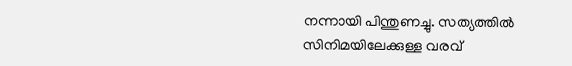നന്നായി പിന്തുണച്ചു. സത്യത്തില്‍ സിനിമയിലേക്കുള്ള വരവ്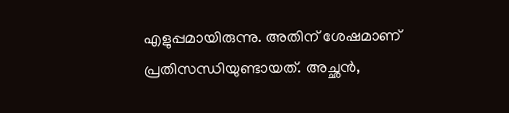എളുപ്പമായിരുന്നു. അതിന് ശേഷമാണ് പ്രതിസന്ധിയുണ്ടായത്. അച്ഛന്‍,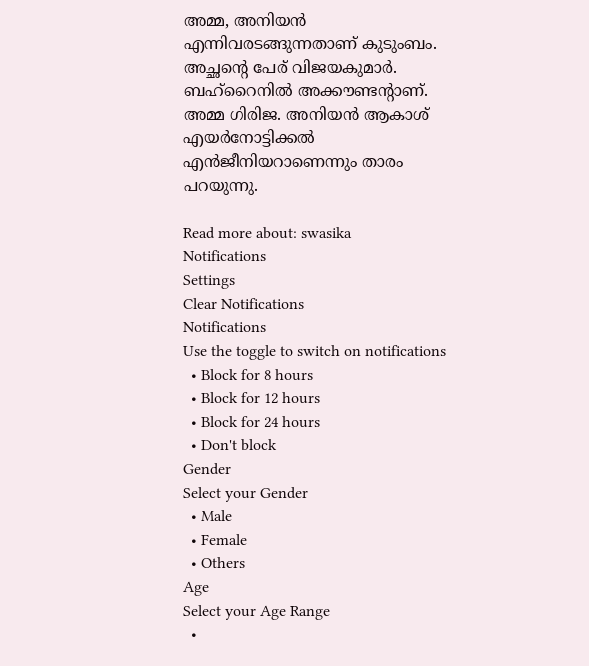അമ്മ, അനിയന്‍ എന്നിവരടങ്ങുന്നതാണ് കുടുംബം. അച്ഛന്റെ പേര് വിജയകുമാര്‍. ബഹ്‌റൈനില്‍ അക്കൗണ്ടന്റാണ്. അമ്മ ഗിരിജ. അനിയന്‍ ആകാശ് എയര്‍നോട്ടിക്കല്‍ എന്‍ജീനിയറാണെന്നും താരം പറയുന്നു.

Read more about: swasika
Notifications
Settings
Clear Notifications
Notifications
Use the toggle to switch on notifications
  • Block for 8 hours
  • Block for 12 hours
  • Block for 24 hours
  • Don't block
Gender
Select your Gender
  • Male
  • Female
  • Others
Age
Select your Age Range
  •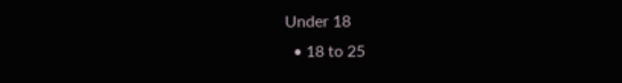Under 18
  • 18 to 25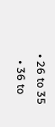• 26 to 35
  • 36 to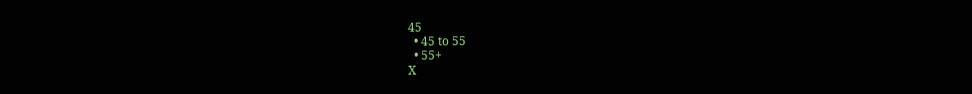45
  • 45 to 55
  • 55+
X